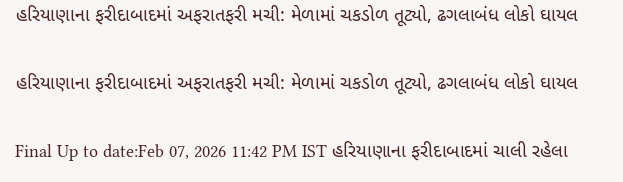હરિયાણાના ફરીદાબાદમાં અફરાતફરી મચી: મેળામાં ચકડોળ તૂટ્યો, ઢગલાબંધ લોકો ઘાયલ

હરિયાણાના ફરીદાબાદમાં અફરાતફરી મચી: મેળામાં ચકડોળ તૂટ્યો, ઢગલાબંધ લોકો ઘાયલ

Final Up to date:Feb 07, 2026 11:42 PM IST હરિયાણાના ફરીદાબાદમાં ચાલી રહેલા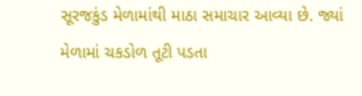સૂરજકુંડ મેળામાંથી માઠા સમાચાર આવ્યા છે. જ્યાં મેળામાં ચકડોળ તૂટી પડતા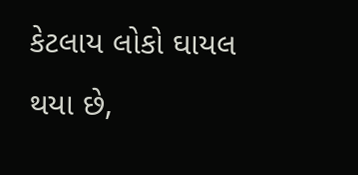કેટલાય લોકો ઘાયલ થયા છે,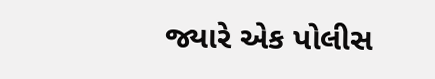જ્યારે એક પોલીસ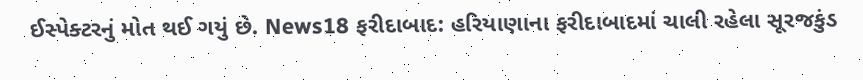ઈસ્પેક્ટરનું મોત થઈ ગયું છે. News18 ફરીદાબાદ: હરિયાણાના ફરીદાબાદમાં ચાલી રહેલા સૂરજકુંડ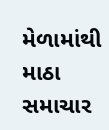મેળામાંથી માઠા સમાચાર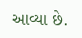આવ્યા છે.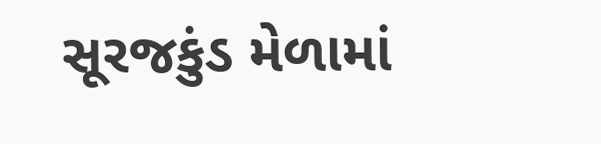સૂરજકુંડ મેળામાં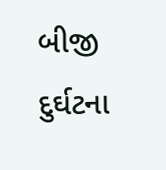બીજી દુર્ઘટના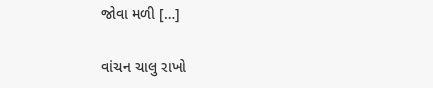જોવા મળી […]

વાંચન ચાલુ રાખો